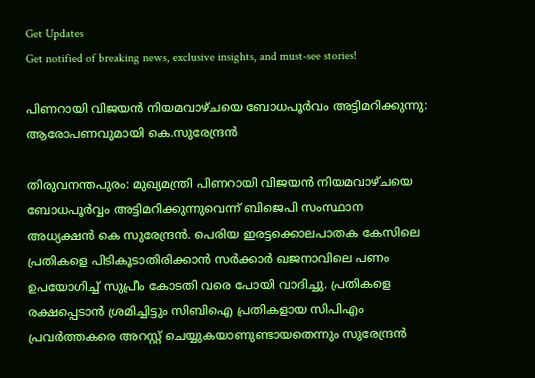Get Updates
Get notified of breaking news, exclusive insights, and must-see stories!

പിണറായി വിജയൻ നിയമവാഴ്ചയെ ബോധപൂർവം അട്ടിമറിക്കുന്നു: ആരോപണവുമായി കെ.സുരേന്ദ്രൻ

തിരുവനന്തപുരം: മുഖ്യമന്ത്രി പിണറായി വിജയൻ നിയമവാഴ്ചയെ ബോധപൂർവ്വം അട്ടിമറിക്കുന്നുവെന്ന് ബിജെപി സംസ്ഥാന അധ്യക്ഷൻ കെ സുരേന്ദ്രൻ. പെരിയ ഇരട്ടക്കൊലപാതക കേസിലെ പ്രതികളെ പിടികൂടാതിരിക്കാൻ സർക്കാർ ഖജനാവിലെ പണം ഉപയോഗിച്ച് സുപ്രീം കോടതി വരെ പോയി വാദിച്ചു. പ്രതികളെ രക്ഷപ്പെടാൻ ശ്രമിച്ചിട്ടും സിബിഐ പ്രതികളായ സിപിഎം പ്രവർത്തകരെ അറസ്റ്റ് ചെയ്യുകയാണുണ്ടായതെന്നും സുരേന്ദ്രൻ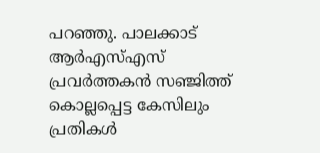പറഞ്ഞു. പാലക്കാട് ആർഎസ്എസ് പ്രവർത്തകൻ സഞ്ജിത്ത് കൊല്ലപ്പെട്ട കേസിലും പ്രതികൾ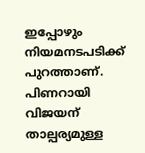ഇപ്പോഴും നിയമനടപടിക്ക് പുറത്താണ്. പിണറായി വിജയന് താല്പര്യമുള്ള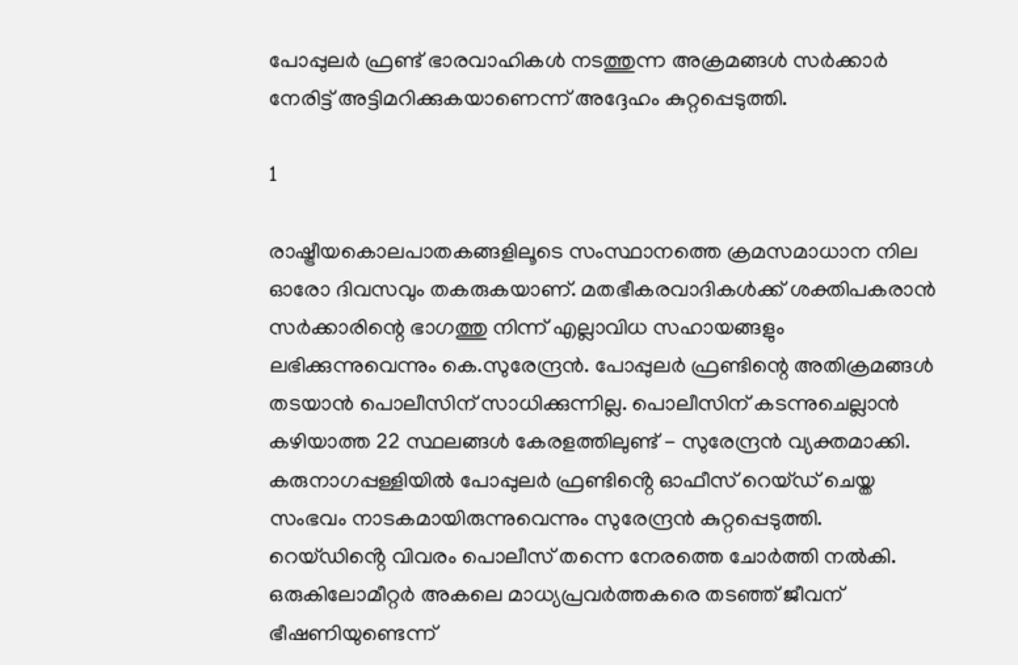പോപ്പുലർ ഫ്രണ്ട് ഭാരവാഹികൾ നടത്തുന്ന അക്രമങ്ങൾ സർക്കാർ നേരിട്ട് അട്ടിമറിക്കുകയാണെന്ന് അദ്ദേഹം കുറ്റപ്പെടുത്തി.

1

രാഷ്ട്രീയകൊലപാതകങ്ങളിലൂടെ സംസ്ഥാനത്തെ ക്രമസമാധാന നില ഓരോ ദിവസവും തകരുകയാണ്. മതഭീകരവാദികൾക്ക് ശക്തിപകരാൻ സർക്കാരിന്റെ ഭാഗത്തു നിന്ന് എല്ലാവിധ സഹായങ്ങളും ലഭിക്കുന്നുവെന്നും കെ.സുരേന്ദ്രൻ. പോപ്പുലർ ഫ്രണ്ടിന്റെ അതിക്രമങ്ങൾ തടയാൻ പൊലീസിന് സാധിക്കുന്നില്ല. പൊലീസിന് കടന്നുചെല്ലാൻ കഴിയാത്ത 22 സ്ഥലങ്ങൾ കേരളത്തിലുണ്ട് - സുരേന്ദ്രൻ വ്യക്തമാക്കി. കരുനാഗപ്പള്ളിയിൽ പോപ്പുലർ ഫ്രണ്ടിൻ്റെ ഓഫീസ് റെയ്ഡ് ചെയ്ത സംഭവം നാടകമായിരുന്നുവെന്നും സുരേന്ദ്രൻ കുറ്റപ്പെടുത്തി. റെയ്ഡിൻ്റെ വിവരം പൊലീസ് തന്നെ നേരത്തെ ചോർത്തി നൽകി. ഒരുകിലോമീറ്റർ അകലെ മാധ്യപ്രവർത്തകരെ തടഞ്ഞ് ജീവന് ഭീഷണിയുണ്ടെന്ന്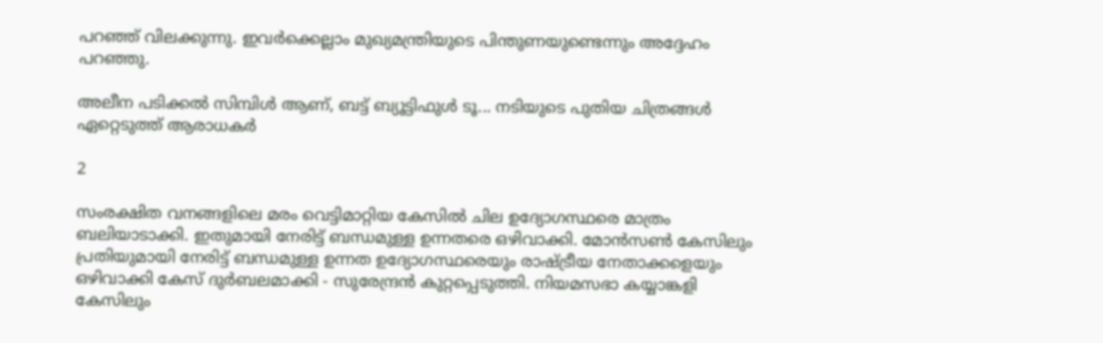പറഞ്ഞ് വിലക്കുന്നു. ഇവർക്കെല്ലാം മുഖ്യമന്ത്രിയുടെ പിന്തുണയുണ്ടെന്നും അദ്ദേഹം പറഞ്ഞു.

അലീന പടിക്കൽ സിമ്പിൾ ആണ്, ബട്ട് ബ്യൂട്ടിഫുൾ ടൂ... നടിയുടെ പുതിയ ചിത്രങ്ങൾ ഏറ്റെടുത്ത് ആരാധകർ

2

സംരക്ഷിത വനങ്ങളിലെ മരം വെട്ടിമാറ്റിയ കേസിൽ ചില ഉദ്യോഗസ്ഥരെ മാത്രം ബലിയാടാക്കി. ഇതുമായി നേരിട്ട് ബന്ധമുള്ള ഉന്നതരെ ഒഴിവാക്കി. മോൻസൺ കേസിലും പ്രതിയുമായി നേരിട്ട് ബന്ധമുള്ള ഉന്നത ഉദ്യോഗസ്ഥരെയും രാഷ്ട്രീയ നേതാക്കളെയും ഒഴിവാക്കി കേസ് ദുർബലമാക്കി - സുരേന്ദ്രൻ കുറ്റപ്പെടുത്തി. നിയമസഭാ കയ്യാങ്കളി കേസിലും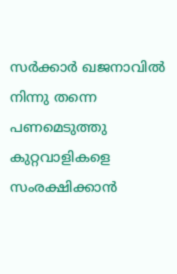സർക്കാർ ഖജനാവിൽ നിന്നു തന്നെ പണമെടുത്തു കുറ്റവാളികളെ സംരക്ഷിക്കാൻ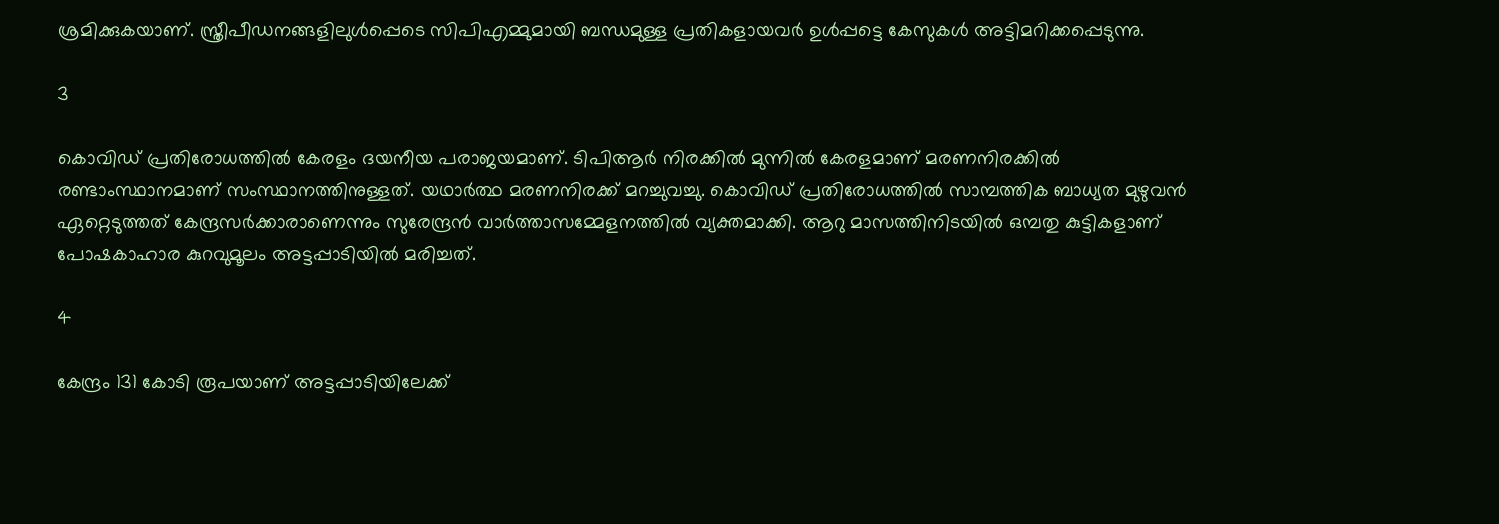ശ്രമിക്കുകയാണ്. സ്ത്രീപീഡനങ്ങളിലുൾപ്പെടെ സിപിഎമ്മുമായി ബന്ധമുള്ള പ്രതികളായവർ ഉൾപ്പട്ടെ കേസുകൾ അട്ടിമറിക്കപ്പെടുന്നു.

3

കൊവിഡ് പ്രതിരോധത്തിൽ കേരളം ദയനീയ പരാജയമാണ്. ടിപിആർ നിരക്കിൽ മുന്നിൽ കേരളമാണ് മരണനിരക്കിൽ രണ്ടാംസ്ഥാനമാണ് സംസ്ഥാനത്തിനുള്ളത്. യഥാർത്ഥ മരണനിരക്ക് മറച്ചുവച്ചു. കൊവിഡ് പ്രതിരോധത്തിൽ സാമ്പത്തിക ബാധ്യത മുഴുവൻ ഏറ്റെടുത്തത് കേന്ദ്രസർക്കാരാണെന്നും സുരേന്ദ്രൻ വാർത്താസമ്മേളനത്തിൽ വ്യക്തമാക്കി. ആറു മാസത്തിനിടയിൽ ഒമ്പതു കുട്ടികളാണ് പോഷകാഹാര കുറവുമൂലം അട്ടപ്പാടിയിൽ മരിച്ചത്.

4

കേന്ദ്രം 131 കോടി രൂപയാണ് അട്ടപ്പാടിയിലേക്ക്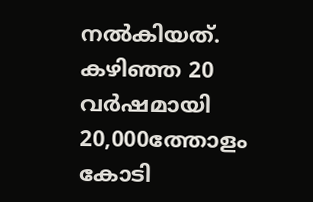നൽകിയത്. കഴിഞ്ഞ 20 വർഷമായി 20,000ത്തോളം കോടി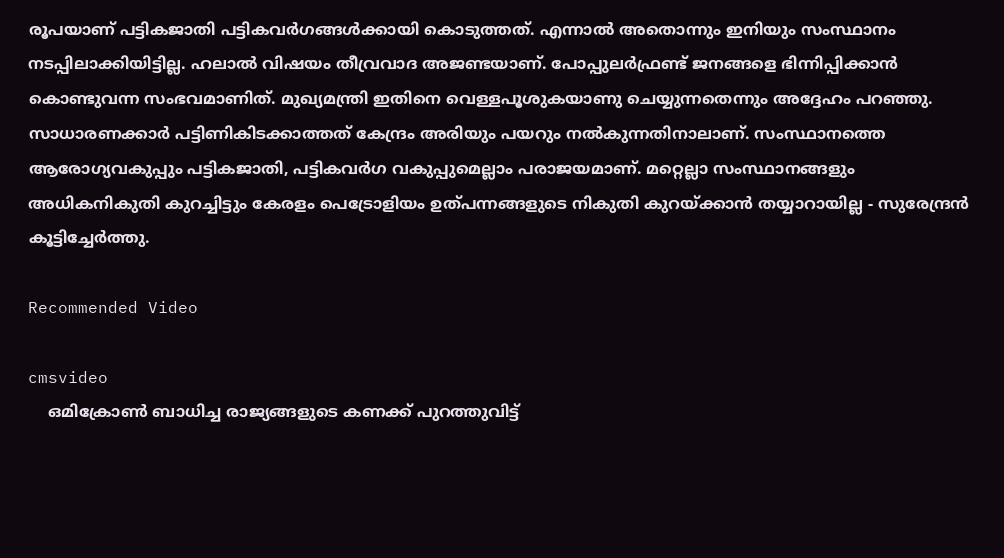രൂപയാണ് പട്ടികജാതി പട്ടികവർഗങ്ങൾക്കായി കൊടുത്തത്. എന്നാൽ അതൊന്നും ഇനിയും സംസ്ഥാനം നടപ്പിലാക്കിയിട്ടില്ല. ഹലാൽ വിഷയം തീവ്രവാദ അജണ്ടയാണ്. പോപ്പുലർഫ്രണ്ട് ജനങ്ങളെ ഭിന്നിപ്പിക്കാൻ കൊണ്ടുവന്ന സംഭവമാണിത്. മുഖ്യമന്ത്രി ഇതിനെ വെള്ളപൂശുകയാണു ചെയ്യുന്നതെന്നും അദ്ദേഹം പറഞ്ഞു. സാധാരണക്കാർ പട്ടിണികിടക്കാത്തത് കേന്ദ്രം അരിയും പയറും നൽകുന്നതിനാലാണ്. സംസ്ഥാനത്തെ ആരോഗ്യവകുപ്പും പട്ടികജാതി, പട്ടികവർഗ വകുപ്പുമെല്ലാം പരാജയമാണ്. മറ്റെല്ലാ സംസ്ഥാനങ്ങളും അധികനികുതി കുറച്ചിട്ടും കേരളം പെട്രോളിയം ഉത്പന്നങ്ങളുടെ നികുതി കുറയ്ക്കാൻ തയ്യാറായില്ല - സുരേന്ദ്രൻ കൂട്ടിച്ചേർത്തു.

Recommended Video

cmsvideo
    ഒമിക്രോണ്‍ ബാധിച്ച രാജ്യങ്ങളുടെ കണക്ക് പുറത്തുവിട്ട്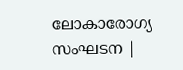ലോകാരോഗ്യ സംഘടന |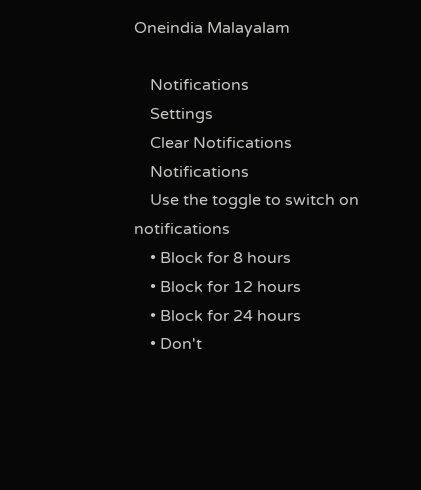Oneindia Malayalam

    Notifications
    Settings
    Clear Notifications
    Notifications
    Use the toggle to switch on notifications
    • Block for 8 hours
    • Block for 12 hours
    • Block for 24 hours
    • Don't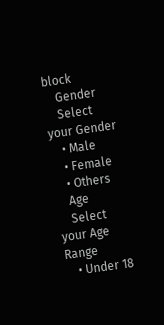block
    Gender
    Select your Gender
    • Male
    • Female
    • Others
    Age
    Select your Age Range
    • Under 18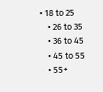• 18 to 25
    • 26 to 35
    • 36 to 45
    • 45 to 55
    • 55+